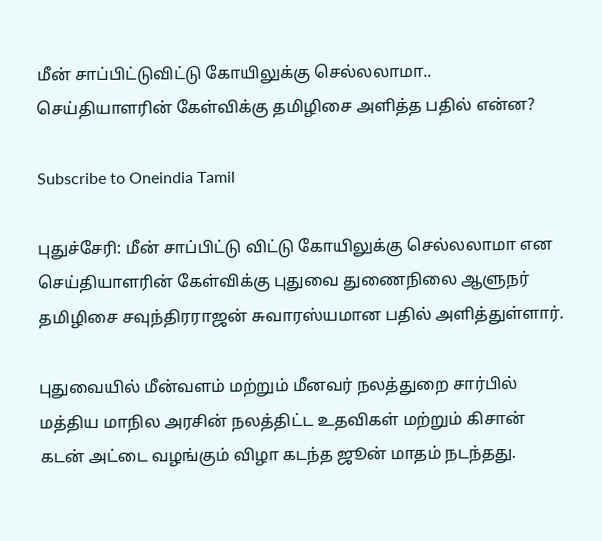மீன் சாப்பிட்டுவிட்டு கோயிலுக்கு செல்லலாமா.. செய்தியாளரின் கேள்விக்கு தமிழிசை அளித்த பதில் என்ன?

Subscribe to Oneindia Tamil

புதுச்சேரி: மீன் சாப்பிட்டு விட்டு கோயிலுக்கு செல்லலாமா என செய்தியாளரின் கேள்விக்கு புதுவை துணைநிலை ஆளுநர் தமிழிசை சவுந்திரராஜன் சுவாரஸ்யமான பதில் அளித்துள்ளார்.

புதுவையில் மீன்வளம் மற்றும் மீனவர் நலத்துறை சார்பில் மத்திய மாநில அரசின் நலத்திட்ட உதவிகள் மற்றும் கிசான் கடன் அட்டை வழங்கும் விழா கடந்த ஜூன் மாதம் நடந்தது.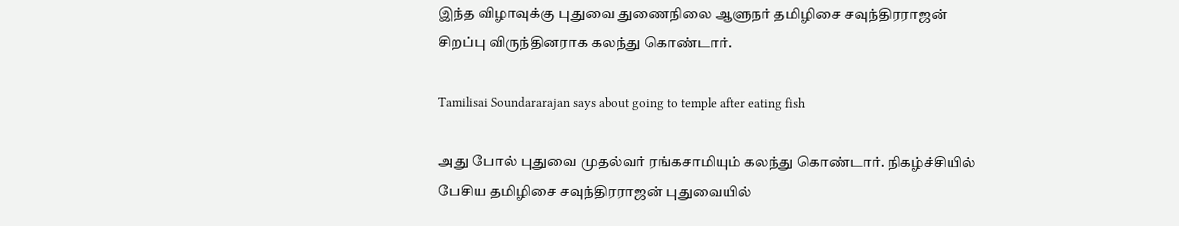இந்த விழாவுக்கு புதுவை துணைநிலை ஆளுநர் தமிழிசை சவுந்திரராஜன் சிறப்பு விருந்தினராக கலந்து கொண்டார்.

Tamilisai Soundararajan says about going to temple after eating fish

அது போல் புதுவை முதல்வர் ரங்கசாமியும் கலந்து கொண்டார். நிகழ்ச்சியில் பேசிய தமிழிசை சவுந்திரராஜன் புதுவையில்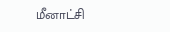மீனாட்சி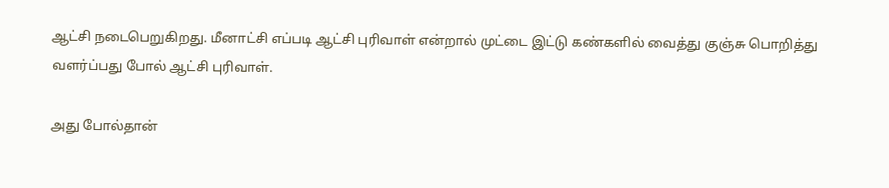ஆட்சி நடைபெறுகிறது. மீனாட்சி எப்படி ஆட்சி புரிவாள் என்றால் முட்டை இட்டு கண்களில் வைத்து குஞ்சு பொறித்து வளர்ப்பது போல் ஆட்சி புரிவாள்.

அது போல்தான்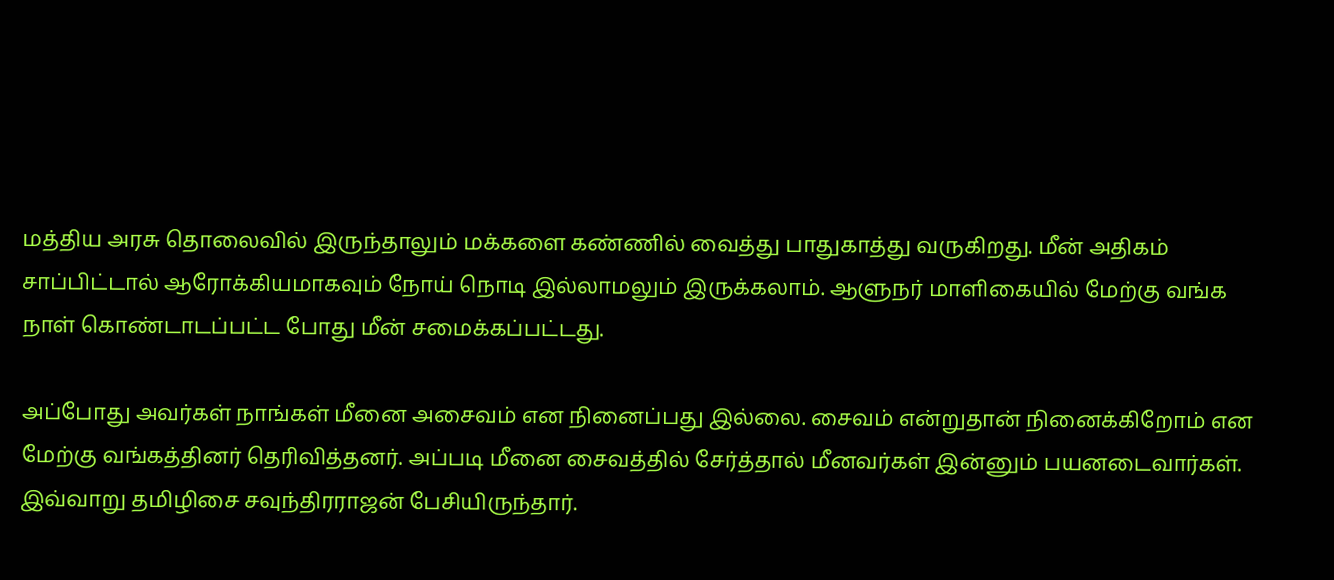மத்திய அரசு தொலைவில் இருந்தாலும் மக்களை கண்ணில் வைத்து பாதுகாத்து வருகிறது. மீன் அதிகம் சாப்பிட்டால் ஆரோக்கியமாகவும் நோய் நொடி இல்லாமலும் இருக்கலாம். ஆளுநர் மாளிகையில் மேற்கு வங்க நாள் கொண்டாடப்பட்ட போது மீன் சமைக்கப்பட்டது.

அப்போது அவர்கள் நாங்கள் மீனை அசைவம் என நினைப்பது இல்லை. சைவம் என்றுதான் நினைக்கிறோம் என மேற்கு வங்கத்தினர் தெரிவித்தனர். அப்படி மீனை சைவத்தில் சேர்த்தால் மீனவர்கள் இன்னும் பயனடைவார்கள். இவ்வாறு தமிழிசை சவுந்திரராஜன் பேசியிருந்தார்.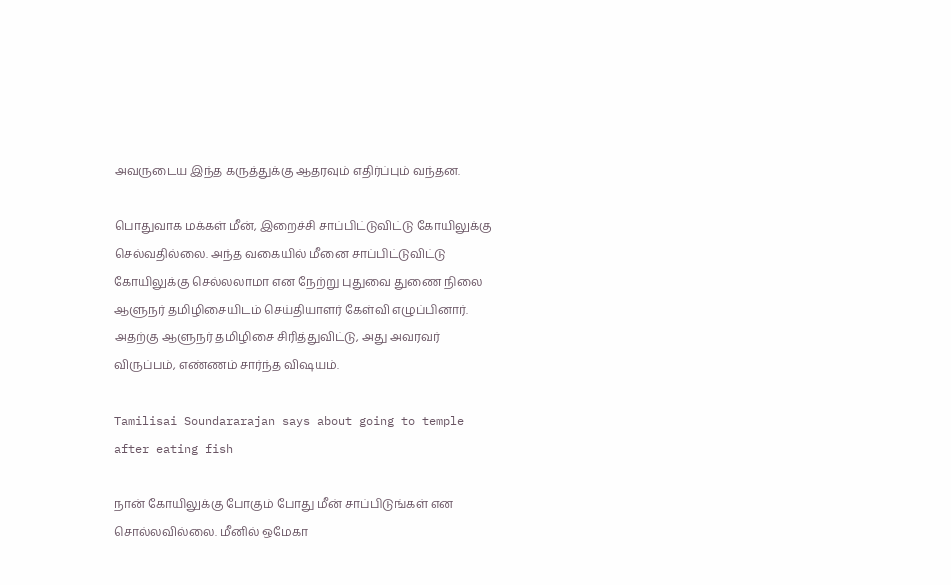அவருடைய இந்த கருத்துக்கு ஆதரவும் எதிர்ப்பும் வந்தன.

பொதுவாக மக்கள் மீன், இறைச்சி சாப்பிட்டுவிட்டு கோயிலுக்கு செல்வதில்லை. அந்த வகையில் மீனை சாப்பிட்டுவிட்டு கோயிலுக்கு செல்லலாமா என நேற்று புதுவை துணை நிலை ஆளுநர் தமிழிசையிடம் செய்தியாளர் கேள்வி எழுப்பினார். அதற்கு ஆளுநர் தமிழிசை சிரித்துவிட்டு, அது அவரவர் விருப்பம், எண்ணம் சார்ந்த விஷயம்.

Tamilisai Soundararajan says about going to temple after eating fish

நான் கோயிலுக்கு போகும் போது மீன் சாப்பிடுங்கள் என சொல்லவில்லை. மீனில் ஒமேகா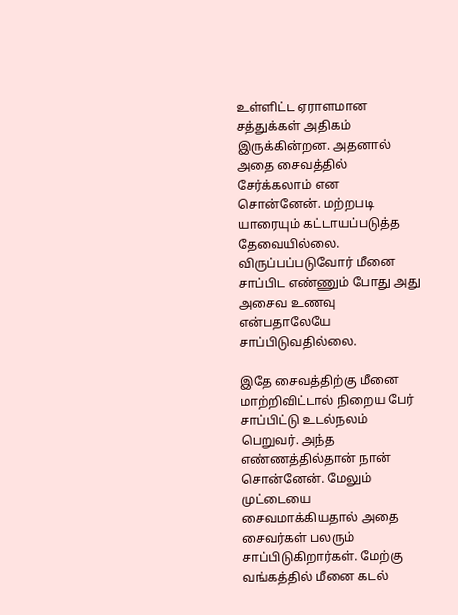உள்ளிட்ட ஏராளமான சத்துக்கள் அதிகம் இருக்கின்றன. அதனால் அதை சைவத்தில் சேர்க்கலாம் என சொன்னேன். மற்றபடி யாரையும் கட்டாயப்படுத்த தேவையில்லை. விருப்பப்படுவோர் மீனை சாப்பிட எண்ணும் போது அது அசைவ உணவு என்பதாலேயே சாப்பிடுவதில்லை.

இதே சைவத்திற்கு மீனை மாற்றிவிட்டால் நிறைய பேர் சாப்பிட்டு உடல்நலம் பெறுவர். அந்த எண்ணத்தில்தான் நான் சொன்னேன். மேலும் முட்டையை சைவமாக்கியதால் அதை சைவர்கள் பலரும் சாப்பிடுகிறார்கள். மேற்கு வங்கத்தில் மீனை கடல்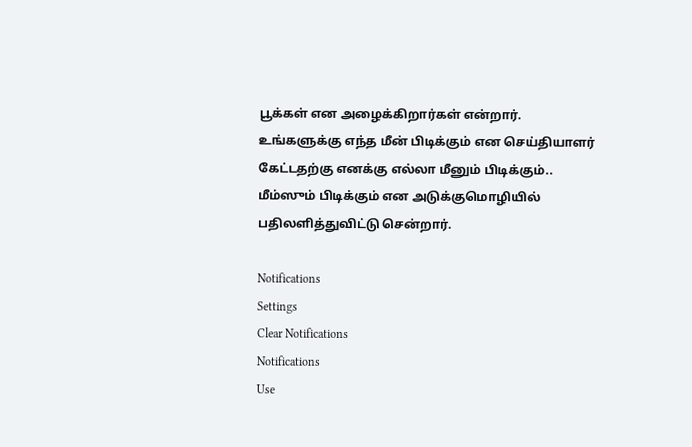பூக்கள் என அழைக்கிறார்கள் என்றார். உங்களுக்கு எந்த மீன் பிடிக்கும் என செய்தியாளர் கேட்டதற்கு எனக்கு எல்லா மீனும் பிடிக்கும்.. மீம்ஸும் பிடிக்கும் என அடுக்குமொழியில் பதிலளித்துவிட்டு சென்றார்.

Notifications
Settings
Clear Notifications
Notifications
Use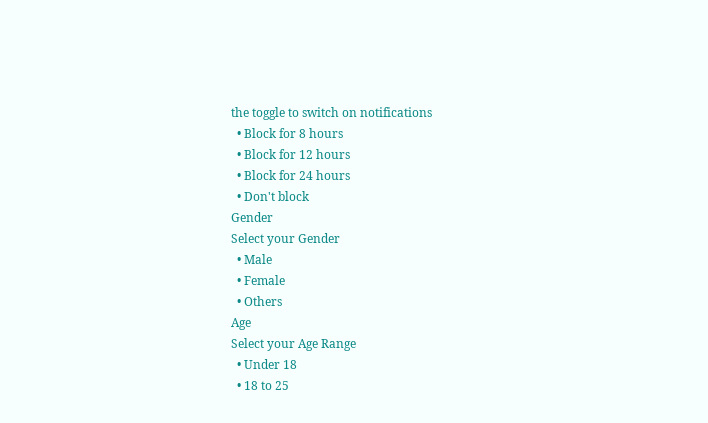the toggle to switch on notifications
  • Block for 8 hours
  • Block for 12 hours
  • Block for 24 hours
  • Don't block
Gender
Select your Gender
  • Male
  • Female
  • Others
Age
Select your Age Range
  • Under 18
  • 18 to 25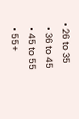• 26 to 35
  • 36 to 45
  • 45 to 55
  • 55+